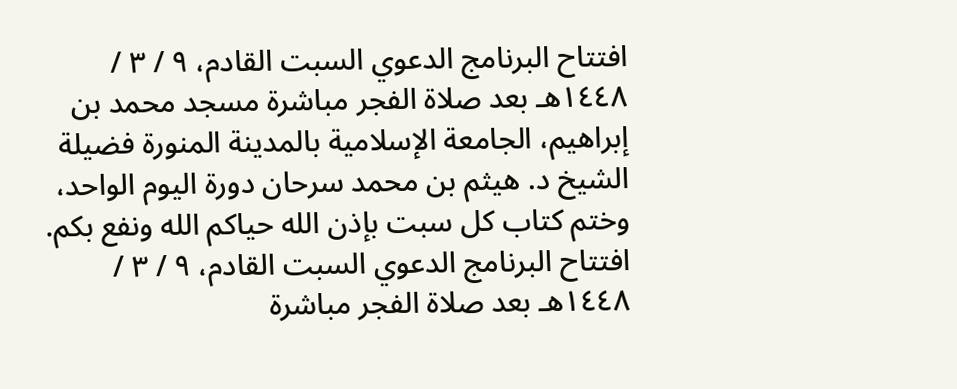افتتاح البرنامج الدعوي السبت القادم، ٩ / ٣ / ١٤٤٨هـ بعد صلاة الفجر مباشرة مسجد محمد بن إبراهيم، الجامعة الإسلامية بالمدينة المنورة فضيلة الشيخ د. هيثم بن محمد سرحان دورة اليوم الواحد، وختم كتاب كل سبت بإذن الله حياكم الله ونفع بكم. افتتاح البرنامج الدعوي السبت القادم، ٩ / ٣ / ١٤٤٨هـ بعد صلاة الفجر مباشرة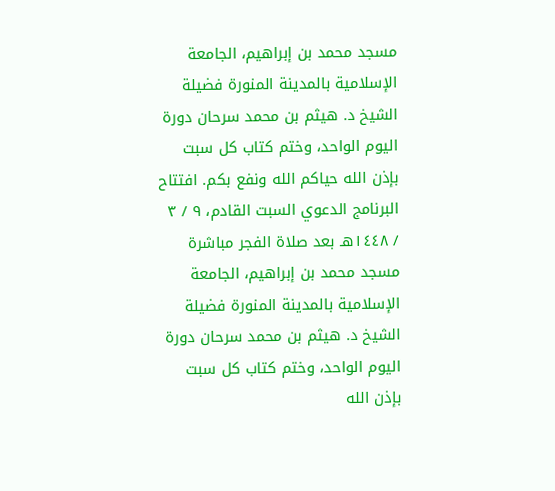مسجد محمد بن إبراهيم، الجامعة الإسلامية بالمدينة المنورة فضيلة الشيخ د. هيثم بن محمد سرحان دورة اليوم الواحد، وختم كتاب كل سبت بإذن الله حياكم الله ونفع بكم. افتتاح البرنامج الدعوي السبت القادم، ٩ / ٣ / ١٤٤٨هـ بعد صلاة الفجر مباشرة مسجد محمد بن إبراهيم، الجامعة الإسلامية بالمدينة المنورة فضيلة الشيخ د. هيثم بن محمد سرحان دورة اليوم الواحد، وختم كتاب كل سبت بإذن الله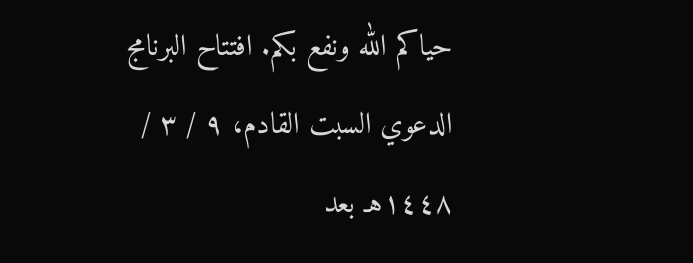حياكم الله ونفع بكم. افتتاح البرنامج الدعوي السبت القادم، ٩ / ٣ / ١٤٤٨هـ بعد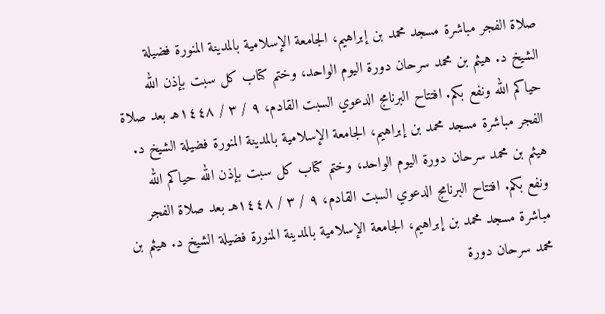صلاة الفجر مباشرة مسجد محمد بن إبراهيم، الجامعة الإسلامية بالمدينة المنورة فضيلة الشيخ د. هيثم بن محمد سرحان دورة اليوم الواحد، وختم كتاب كل سبت بإذن الله حياكم الله ونفع بكم. افتتاح البرنامج الدعوي السبت القادم، ٩ / ٣ / ١٤٤٨هـ بعد صلاة الفجر مباشرة مسجد محمد بن إبراهيم، الجامعة الإسلامية بالمدينة المنورة فضيلة الشيخ د. هيثم بن محمد سرحان دورة اليوم الواحد، وختم كتاب كل سبت بإذن الله حياكم الله ونفع بكم. افتتاح البرنامج الدعوي السبت القادم، ٩ / ٣ / ١٤٤٨هـ بعد صلاة الفجر مباشرة مسجد محمد بن إبراهيم، الجامعة الإسلامية بالمدينة المنورة فضيلة الشيخ د. هيثم بن محمد سرحان دورة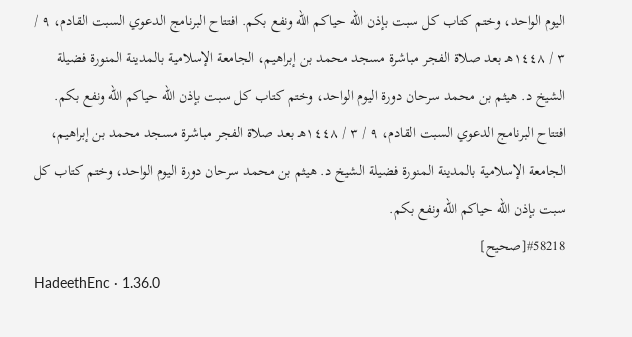اليوم الواحد، وختم كتاب كل سبت بإذن الله حياكم الله ونفع بكم. افتتاح البرنامج الدعوي السبت القادم، ٩ / ٣ / ١٤٤٨هـ بعد صلاة الفجر مباشرة مسجد محمد بن إبراهيم، الجامعة الإسلامية بالمدينة المنورة فضيلة الشيخ د. هيثم بن محمد سرحان دورة اليوم الواحد، وختم كتاب كل سبت بإذن الله حياكم الله ونفع بكم. افتتاح البرنامج الدعوي السبت القادم، ٩ / ٣ / ١٤٤٨هـ بعد صلاة الفجر مباشرة مسجد محمد بن إبراهيم، الجامعة الإسلامية بالمدينة المنورة فضيلة الشيخ د. هيثم بن محمد سرحان دورة اليوم الواحد، وختم كتاب كل سبت بإذن الله حياكم الله ونفع بكم.
#58218[صحيح]
HadeethEnc · 1.36.0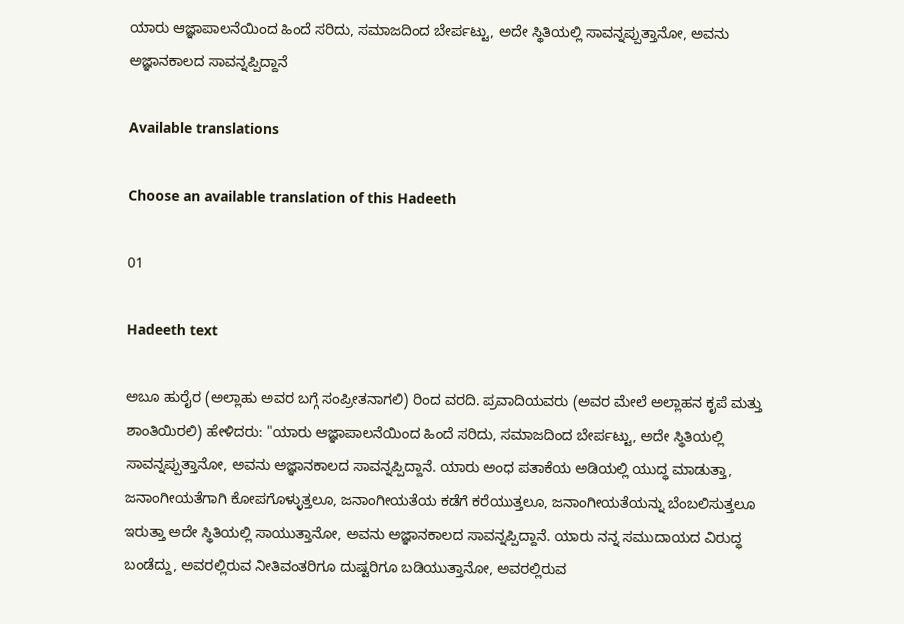ಯಾರು ಆಜ್ಞಾಪಾಲನೆಯಿಂದ ಹಿಂದೆ ಸರಿದು, ಸಮಾಜದಿಂದ ಬೇರ್ಪಟ್ಟು, ಅದೇ ಸ್ಥಿತಿಯಲ್ಲಿ ಸಾವನ್ನಪ್ಪುತ್ತಾನೋ, ಅವನು ಅಜ್ಞಾನಕಾಲದ ಸಾವನ್ನಪ್ಪಿದ್ದಾನೆ

Available translations

Choose an available translation of this Hadeeth

01

Hadeeth text

ಅಬೂ ಹುರೈರ (ಅಲ್ಲಾಹು ಅವರ ಬಗ್ಗೆ ಸಂಪ್ರೀತನಾಗಲಿ) ರಿಂದ ವರದಿ. ಪ್ರವಾದಿಯವರು (ಅವರ ಮೇಲೆ ಅಲ್ಲಾಹನ ಕೃಪೆ ಮತ್ತು ಶಾಂತಿಯಿರಲಿ) ಹೇಳಿದರು: "ಯಾರು ಆಜ್ಞಾಪಾಲನೆಯಿಂದ ಹಿಂದೆ ಸರಿದು, ಸಮಾಜದಿಂದ ಬೇರ್ಪಟ್ಟು, ಅದೇ ಸ್ಥಿತಿಯಲ್ಲಿ ಸಾವನ್ನಪ್ಪುತ್ತಾನೋ, ಅವನು ಅಜ್ಞಾನಕಾಲದ ಸಾವನ್ನಪ್ಪಿದ್ದಾನೆ. ಯಾರು ಅಂಧ ಪತಾಕೆಯ ಅಡಿಯಲ್ಲಿ ಯುದ್ಧ ಮಾಡುತ್ತಾ, ಜನಾಂಗೀಯತೆಗಾಗಿ ಕೋಪಗೊಳ್ಳುತ್ತಲೂ, ಜನಾಂಗೀಯತೆಯ ಕಡೆಗೆ ಕರೆಯುತ್ತಲೂ, ಜನಾಂಗೀಯತೆಯನ್ನು ಬೆಂಬಲಿಸುತ್ತಲೂ ಇರುತ್ತಾ ಅದೇ ಸ್ಥಿತಿಯಲ್ಲಿ ಸಾಯುತ್ತಾನೋ, ಅವನು ಅಜ್ಞಾನಕಾಲದ ಸಾವನ್ನಪ್ಪಿದ್ದಾನೆ. ಯಾರು ನನ್ನ ಸಮುದಾಯದ ವಿರುದ್ಧ ಬಂಡೆದ್ದು, ಅವರಲ್ಲಿರುವ ನೀತಿವಂತರಿಗೂ ದುಷ್ಟರಿಗೂ ಬಡಿಯುತ್ತಾನೋ, ಅವರಲ್ಲಿರುವ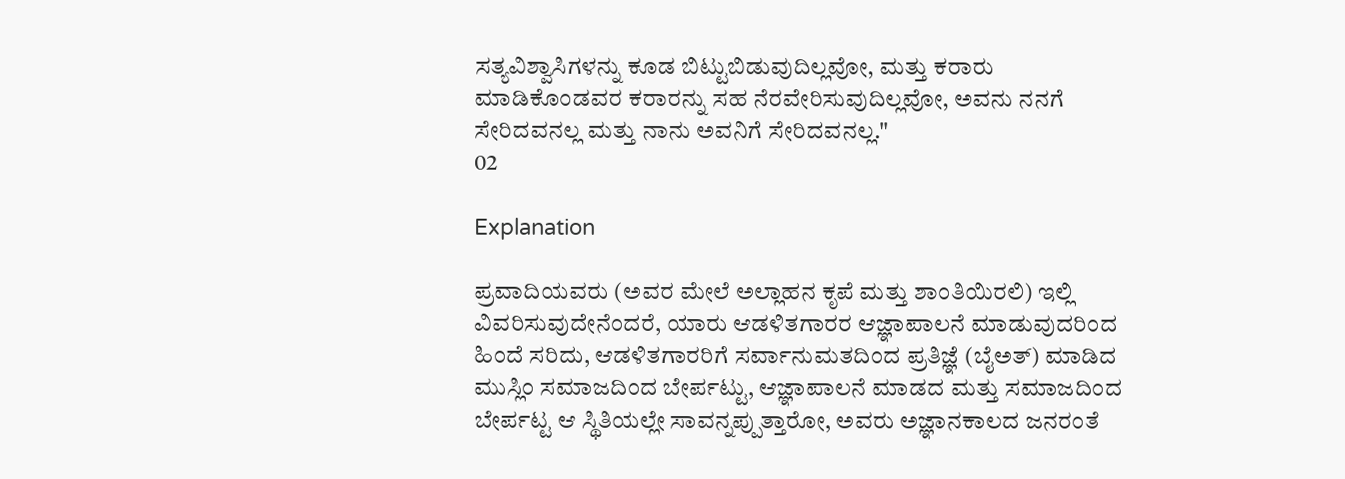ಸತ್ಯವಿಶ್ವಾಸಿಗಳನ್ನು ಕೂಡ ಬಿಟ್ಟುಬಿಡುವುದಿಲ್ಲವೋ, ಮತ್ತು ಕರಾರು ಮಾಡಿಕೊಂಡವರ ಕರಾರನ್ನು ಸಹ ನೆರವೇರಿಸುವುದಿಲ್ಲವೋ, ಅವನು ನನಗೆ ಸೇರಿದವನಲ್ಲ ಮತ್ತು ನಾನು ಅವನಿಗೆ ಸೇರಿದವನಲ್ಲ."
02

Explanation

ಪ್ರವಾದಿಯವರು (ಅವರ ಮೇಲೆ ಅಲ್ಲಾಹನ ಕೃಪೆ ಮತ್ತು ಶಾಂತಿಯಿರಲಿ) ಇಲ್ಲಿ ವಿವರಿಸುವುದೇನೆಂದರೆ, ಯಾರು ಆಡಳಿತಗಾರರ ಆಜ್ಞಾಪಾಲನೆ ಮಾಡುವುದರಿಂದ ಹಿಂದೆ ಸರಿದು, ಆಡಳಿತಗಾರರಿಗೆ ಸರ್ವಾನುಮತದಿಂದ ಪ್ರತಿಜ್ಞೆ (ಬೈಅತ್) ಮಾಡಿದ ಮುಸ್ಲಿಂ ಸಮಾಜದಿಂದ ಬೇರ್ಪಟ್ಟು, ಆಜ್ಞಾಪಾಲನೆ ಮಾಡದ ಮತ್ತು ಸಮಾಜದಿಂದ ಬೇರ್ಪಟ್ಟ ಆ ಸ್ಥಿತಿಯಲ್ಲೇ ಸಾವನ್ನಪ್ಪುತ್ತಾರೋ, ಅವರು ಅಜ್ಞಾನಕಾಲದ ಜನರಂತೆ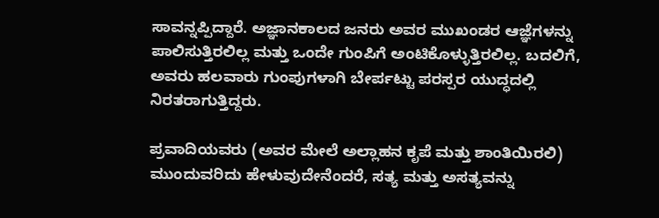ಸಾವನ್ನಪ್ಪಿದ್ದಾರೆ. ಅಜ್ಞಾನಕಾಲದ ಜನರು ಅವರ ಮುಖಂಡರ ಆಜ್ಞೆಗಳನ್ನು ಪಾಲಿಸುತ್ತಿರಲಿಲ್ಲ ಮತ್ತು ಒಂದೇ ಗುಂಪಿಗೆ ಅಂಟಿಕೊಳ್ಳುತ್ತಿರಲಿಲ್ಲ. ಬದಲಿಗೆ, ಅವರು ಹಲವಾರು ಗುಂಪುಗಳಾಗಿ ಬೇರ್ಪಟ್ಟು ಪರಸ್ಪರ ಯುದ್ಧದಲ್ಲಿ ನಿರತರಾಗುತ್ತಿದ್ದರು.

ಪ್ರವಾದಿಯವರು (ಅವರ ಮೇಲೆ ಅಲ್ಲಾಹನ ಕೃಪೆ ಮತ್ತು ಶಾಂತಿಯಿರಲಿ) ಮುಂದುವರಿದು ಹೇಳುವುದೇನೆಂದರೆ, ಸತ್ಯ ಮತ್ತು ಅಸತ್ಯವನ್ನು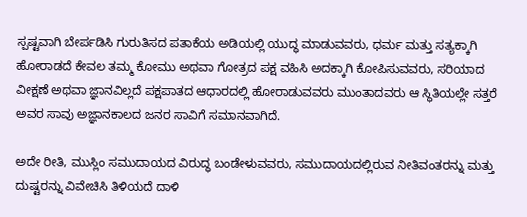ಸ್ಪಷ್ಟವಾಗಿ ಬೇರ್ಪಡಿಸಿ ಗುರುತಿಸದ ಪತಾಕೆಯ ಅಡಿಯಲ್ಲಿ ಯುದ್ಧ ಮಾಡುವವರು, ಧರ್ಮ ಮತ್ತು ಸತ್ಯಕ್ಕಾಗಿ ಹೋರಾಡದೆ ಕೇವಲ ತಮ್ಮ ಕೋಮು ಅಥವಾ ಗೋತ್ರದ ಪಕ್ಷ ವಹಿಸಿ ಅದಕ್ಕಾಗಿ ಕೋಪಿಸುವವರು, ಸರಿಯಾದ ವೀಕ್ಷಣೆ ಅಥವಾ ಜ್ಞಾನವಿಲ್ಲದೆ ಪಕ್ಷಪಾತದ ಆಧಾರದಲ್ಲಿ ಹೋರಾಡುವವರು ಮುಂತಾದವರು ಆ ಸ್ಥಿತಿಯಲ್ಲೇ ಸತ್ತರೆ ಅವರ ಸಾವು ಅಜ್ಞಾನಕಾಲದ ಜನರ ಸಾವಿಗೆ ಸಮಾನವಾಗಿದೆ.

ಅದೇ ರೀತಿ, ಮುಸ್ಲಿಂ ಸಮುದಾಯದ ವಿರುದ್ಧ ಬಂಡೇಳುವವರು, ಸಮುದಾಯದಲ್ಲಿರುವ ನೀತಿವಂತರನ್ನು ಮತ್ತು ದುಷ್ಟರನ್ನು ವಿವೇಚಿಸಿ ತಿಳಿಯದೆ ದಾಳಿ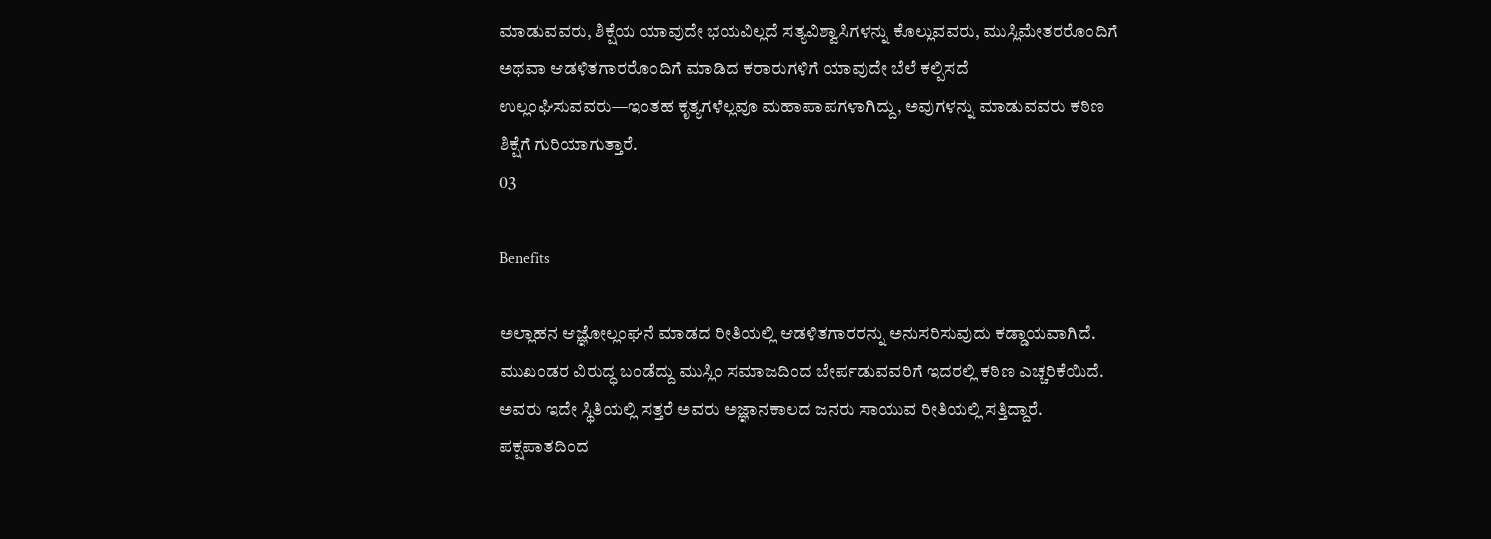ಮಾಡುವವರು, ಶಿಕ್ಷೆಯ ಯಾವುದೇ ಭಯವಿಲ್ಲದೆ ಸತ್ಯವಿಶ್ವಾಸಿಗಳನ್ನು ಕೊಲ್ಲುವವರು, ಮುಸ್ಲಿಮೇತರರೊಂದಿಗೆ ಅಥವಾ ಆಡಳಿತಗಾರರೊಂದಿಗೆ ಮಾಡಿದ ಕರಾರುಗಳಿಗೆ ಯಾವುದೇ ಬೆಲೆ ಕಲ್ಪಿಸದೆ ಉಲ್ಲಂಘಿಸುವವರು—ಇಂತಹ ಕೃತ್ಯಗಳೆಲ್ಲವೂ ಮಹಾಪಾಪಗಳಾಗಿದ್ದು, ಅವುಗಳನ್ನು ಮಾಡುವವರು ಕಠಿಣ ಶಿಕ್ಷೆಗೆ ಗುರಿಯಾಗುತ್ತಾರೆ.
03

Benefits

ಅಲ್ಲಾಹನ ಆಜ್ಞೋಲ್ಲಂಘನೆ ಮಾಡದ ರೀತಿಯಲ್ಲಿ ಆಡಳಿತಗಾರರನ್ನು ಅನುಸರಿಸುವುದು ಕಡ್ಡಾಯವಾಗಿದೆ.
ಮುಖಂಡರ ವಿರುದ್ಧ ಬಂಡೆದ್ದು ಮುಸ್ಲಿಂ ಸಮಾಜದಿಂದ ಬೇರ್ಪಡುವವರಿಗೆ ಇದರಲ್ಲಿ ಕಠಿಣ ಎಚ್ಚರಿಕೆಯಿದೆ. ಅವರು ಇದೇ ಸ್ಥಿತಿಯಲ್ಲಿ ಸತ್ತರೆ ಅವರು ಅಜ್ಞಾನಕಾಲದ ಜನರು ಸಾಯುವ ರೀತಿಯಲ್ಲಿ ಸತ್ತಿದ್ದಾರೆ.
ಪಕ್ಷಪಾತದಿಂದ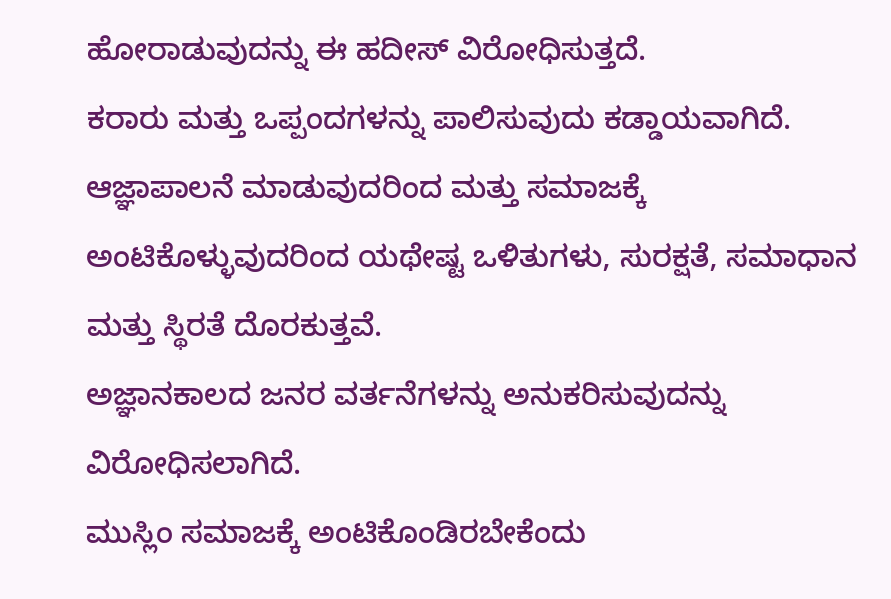ಹೋರಾಡುವುದನ್ನು ಈ ಹದೀಸ್ ವಿರೋಧಿಸುತ್ತದೆ.
ಕರಾರು ಮತ್ತು ಒಪ್ಪಂದಗಳನ್ನು ಪಾಲಿಸುವುದು ಕಡ್ಡಾಯವಾಗಿದೆ.
ಆಜ್ಞಾಪಾಲನೆ ಮಾಡುವುದರಿಂದ ಮತ್ತು ಸಮಾಜಕ್ಕೆ ಅಂಟಿಕೊಳ್ಳುವುದರಿಂದ ಯಥೇಷ್ಟ ಒಳಿತುಗಳು, ಸುರಕ್ಷತೆ, ಸಮಾಧಾನ ಮತ್ತು ಸ್ಥಿರತೆ ದೊರಕುತ್ತವೆ.
ಅಜ್ಞಾನಕಾಲದ ಜನರ ವರ್ತನೆಗಳನ್ನು ಅನುಕರಿಸುವುದನ್ನು ವಿರೋಧಿಸಲಾಗಿದೆ.
ಮುಸ್ಲಿಂ ಸಮಾಜಕ್ಕೆ ಅಂಟಿಕೊಂಡಿರಬೇಕೆಂದು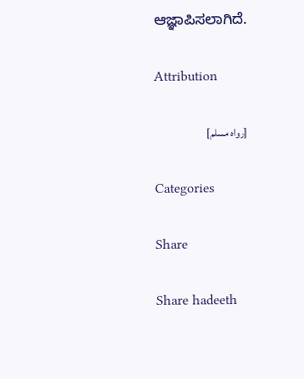ಆಜ್ಞಾಪಿಸಲಾಗಿದೆ.

Attribution

[رواه مسلم]

Categories

Share

Share hadeeth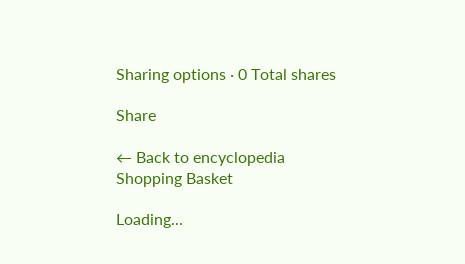Sharing options · 0 Total shares

Share

← Back to encyclopedia
Shopping Basket

Loading...